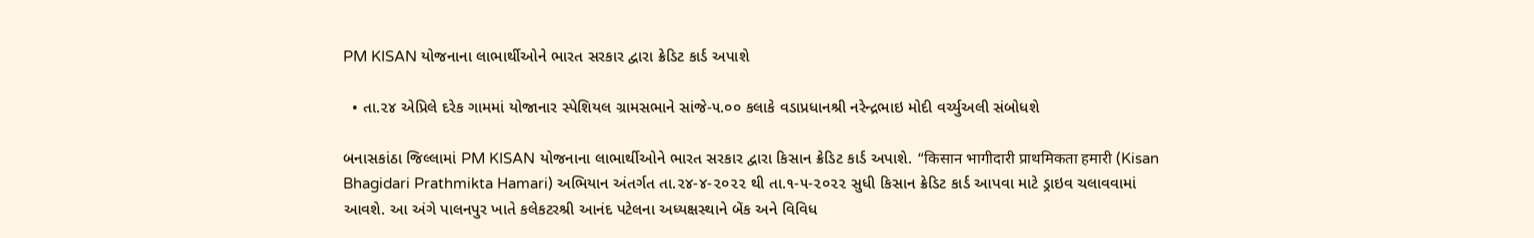PM KISAN યોજનાના લાભાર્થીઓને ભારત સરકાર દ્વારા ક્રેડિટ કાર્ડ અપાશે

  • તા.૨૪ એપ્રિલે દરેક ગામમાં યોજાનાર સ્પેશિયલ ગ્રામસભાને સાંજે-૫.૦૦ કલાકે વડાપ્રધાનશ્રી નરેન્દ્રભાઇ મોદી વર્ચ્યુઅલી સંબોધશે

બનાસકાંઠા જિલ્લામાં PM KISAN યોજનાના લાભાર્થીઓને ભારત સરકાર દ્વારા કિસાન ક્રેડિટ કાર્ડ અપાશે. “किसान भागीदारी प्राथमिकता हमारी (Kisan Bhagidari Prathmikta Hamari) અભિયાન અંતર્ગત તા.૨૪-૪-૨૦૨૨ થી તા.૧-૫-૨૦૨૨ સુધી કિસાન ક્રેડિટ કાર્ડ આપવા માટે ડ્રાઇવ ચલાવવામાં આવશે. આ અંગે પાલનપુર ખાતે કલેકટરશ્રી આનંદ પટેલના અધ્યક્ષસ્થાને બેંક અને વિવિધ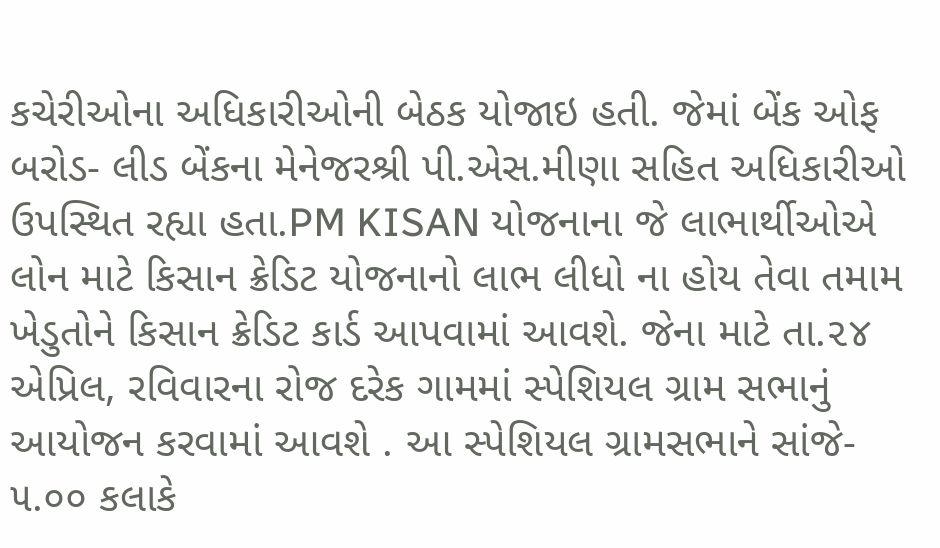કચેરીઓના અધિકારીઓની બેઠક યોજાઇ હતી. જેમાં બેંક ઓફ બરોડ- લીડ બેંકના મેનેજરશ્રી પી.એસ.મીણા સહિત અધિકારીઓ ઉપસ્થિત રહ્યા હતા.PM KISAN યોજનાના જે લાભાર્થીઓએ લોન માટે કિસાન ક્રેડિટ યોજનાનો લાભ લીધો ના હોય તેવા તમામ ખેડુતોને કિસાન ક્રેડિટ કાર્ડ આપવામાં આવશે. જેના માટે તા.૨૪ એપ્રિલ, રવિવારના રોજ દરેક ગામમાં સ્પેશિયલ ગ્રામ સભાનું આયોજન કરવામાં આવશે . આ સ્પેશિયલ ગ્રામસભાને સાંજે- ૫.૦૦ કલાકે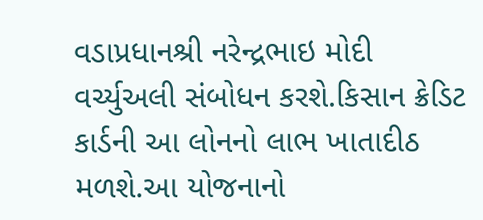વડાપ્રધાનશ્રી નરેન્દ્રભાઇ મોદી વર્ચ્યુઅલી સંબોધન કરશે.કિસાન ક્રેડિટ કાર્ડની આ લોનનો લાભ ખાતાદીઠ મળશે.આ યોજનાનો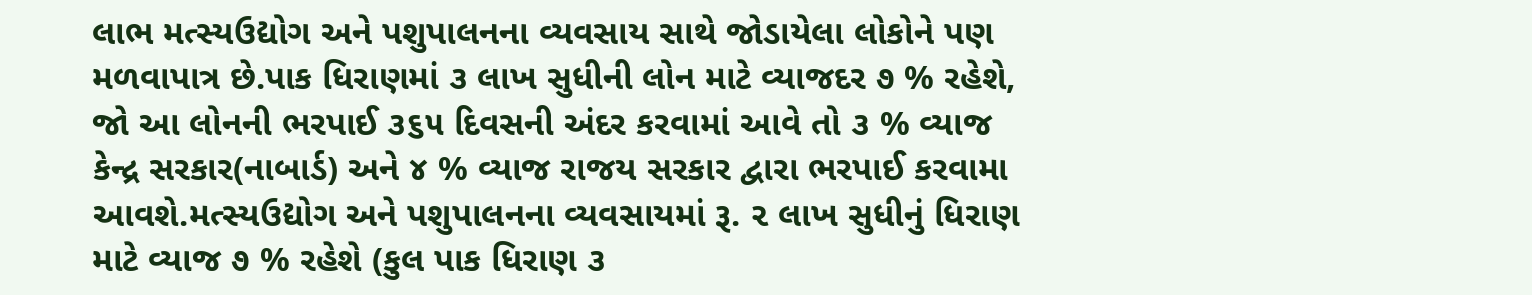લાભ મત્સ્યઉદ્યોગ અને પશુપાલનના વ્યવસાય સાથે જોડાયેલા લોકોને પણ મળવાપાત્ર છે.પાક ધિરાણમાં ૩ લાખ સુધીની લોન માટે વ્યાજદર ૭ % રહેશે, જો આ લોનની ભરપાઈ ૩૬૫ દિવસની અંદર કરવામાં આવે તો ૩ % વ્યાજ કેન્દ્ર સરકાર(નાબાર્ડ) અને ૪ % વ્યાજ રાજય સરકાર દ્વારા ભરપાઈ કરવામા આવશે.મત્સ્યઉદ્યોગ અને પશુપાલનના વ્યવસાયમાં રૂ. ૨ લાખ સુધીનું ધિરાણ માટે વ્યાજ ૭ % રહેશે (કુલ પાક ધિરાણ ૩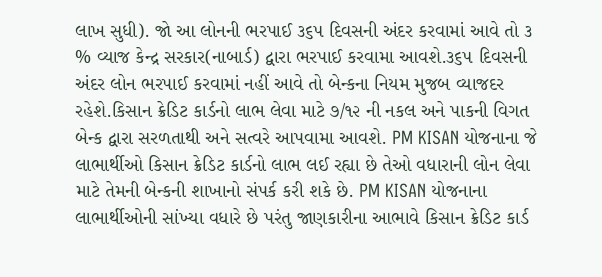લાખ સુધી). જો આ લોનની ભરપાઈ ૩૬૫ દિવસની અંદર કરવામાં આવે તો ૩ % વ્યાજ કેન્દ્ર સરકાર(નાબાર્ડ) દ્વારા ભરપાઈ કરવામા આવશે.૩૬૫ દિવસની અંદર લોન ભરપાઈ કરવામાં નહીં આવે તો બેન્કના નિયમ મુજબ વ્યાજદર રહેશે.કિસાન ક્રેડિટ કાર્ડનો લાભ લેવા માટે ૭/૧૨ ની નકલ અને પાકની વિગત બેન્ક દ્વારા સરળતાથી અને સત્વરે આપવામા આવશે. PM KISAN યોજનાના જે લાભાર્થીઓ કિસાન ક્રેડિટ કાર્ડનો લાભ લઈ રહ્યા છે તેઓ વધારાની લોન લેવા માટે તેમની બેન્કની શાખાનો સંપર્ક કરી શકે છે. PM KISAN યોજનાના લાભાર્થીઓની સાંખ્યા વધારે છે પરંતુ જાણકારીના આભાવે કિસાન ક્રેડિટ કાર્ડ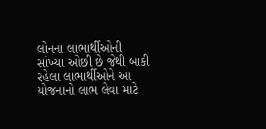લોનના લાભાર્થીઓની સાંખ્યા ઓછી છે જેથી બાકી રહેલા લાભાર્થીઓને આ યોજનાનો લાભ લેવા માટે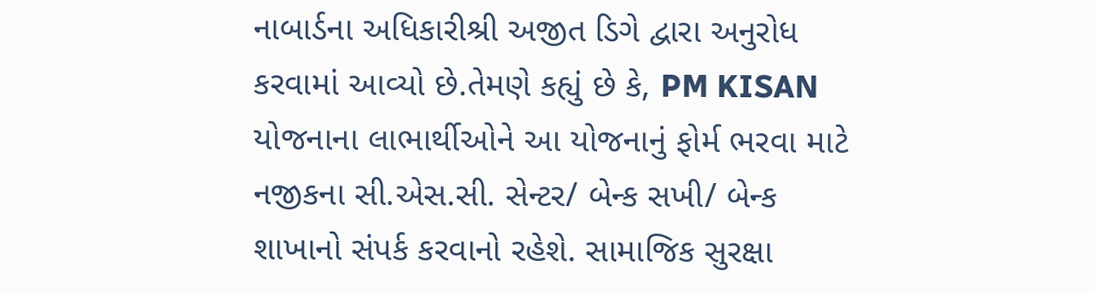નાબાર્ડના અધિકારીશ્રી અજીત ડિગે દ્વારા અનુરોધ કરવામાં આવ્યો છે.તેમણે કહ્યું છે કે, PM KISAN યોજનાના લાભાર્થીઓને આ યોજનાનું ફોર્મ ભરવા માટે નજીકના સી.એસ.સી. સેન્ટર/ બેન્ક સખી/ બેન્ક શાખાનો સંપર્ક કરવાનો રહેશે. સામાજિક સુરક્ષા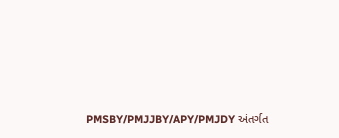PMSBY/PMJJBY/APY/PMJDY અંતર્ગત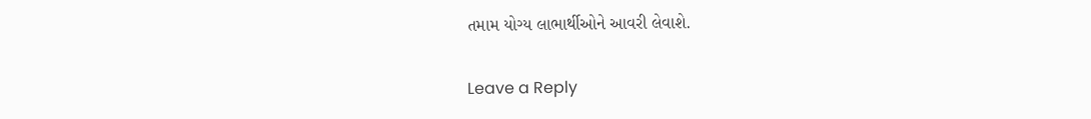તમામ યોગ્ય લાભાર્થીઓને આવરી લેવાશે.

Leave a Reply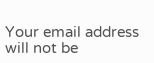Your email address will not be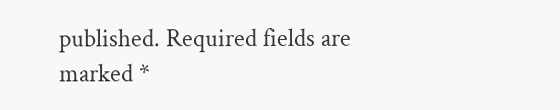published. Required fields are marked *